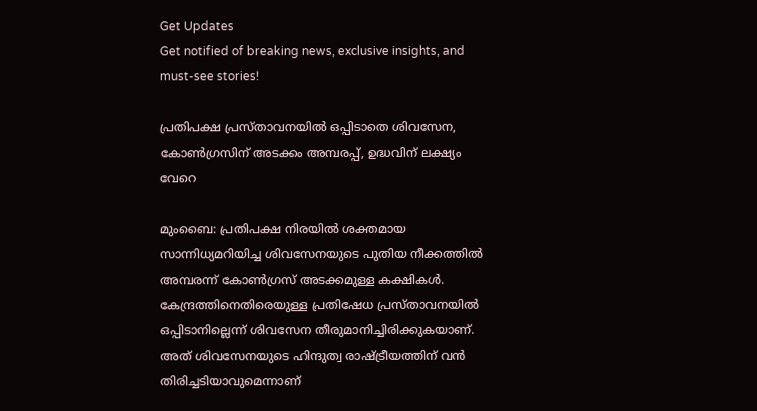Get Updates
Get notified of breaking news, exclusive insights, and must-see stories!

പ്രതിപക്ഷ പ്രസ്താവനയില്‍ ഒപ്പിടാതെ ശിവസേന, കോണ്‍ഗ്രസിന് അടക്കം അമ്പരപ്പ്, ഉദ്ധവിന് ലക്ഷ്യം വേറെ

മുംബൈ: പ്രതിപക്ഷ നിരയില്‍ ശക്തമായ സാന്നിധ്യമറിയിച്ച ശിവസേനയുടെ പുതിയ നീക്കത്തില്‍ അമ്പരന്ന് കോണ്‍ഗ്രസ് അടക്കമുള്ള കക്ഷികള്‍. കേന്ദ്രത്തിനെതിരെയുള്ള പ്രതിഷേധ പ്രസ്താവനയില്‍ ഒപ്പിടാനില്ലെന്ന് ശിവസേന തീരുമാനിച്ചിരിക്കുകയാണ്. അത് ശിവസേനയുടെ ഹിന്ദുത്വ രാഷ്ട്രീയത്തിന് വന്‍ തിരിച്ചടിയാവുമെന്നാണ്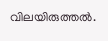വിലയിരുത്തല്‍.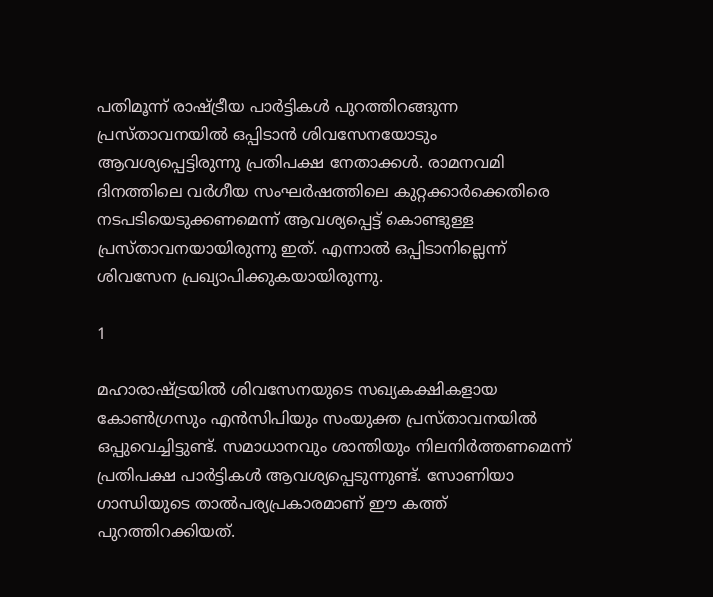പതിമൂന്ന് രാഷ്ട്രീയ പാര്‍ട്ടികള്‍ പുറത്തിറങ്ങുന്ന പ്രസ്താവനയില്‍ ഒപ്പിടാന്‍ ശിവസേനയോടും ആവശ്യപ്പെട്ടിരുന്നു പ്രതിപക്ഷ നേതാക്കള്‍. രാമനവമി ദിനത്തിലെ വര്‍ഗീയ സംഘര്‍ഷത്തിലെ കുറ്റക്കാര്‍ക്കെതിരെ നടപടിയെടുക്കണമെന്ന് ആവശ്യപ്പെട്ട് കൊണ്ടുള്ള പ്രസ്താവനയായിരുന്നു ഇത്. എന്നാല്‍ ഒപ്പിടാനില്ലെന്ന് ശിവസേന പ്രഖ്യാപിക്കുകയായിരുന്നു.

1

മഹാരാഷ്ട്രയില്‍ ശിവസേനയുടെ സഖ്യകക്ഷികളായ കോണ്‍ഗ്രസും എന്‍സിപിയും സംയുക്ത പ്രസ്താവനയില്‍ ഒപ്പുവെച്ചിട്ടുണ്ട്. സമാധാനവും ശാന്തിയും നിലനിര്‍ത്തണമെന്ന് പ്രതിപക്ഷ പാര്‍ട്ടികള്‍ ആവശ്യപ്പെടുന്നുണ്ട്. സോണിയാ ഗാന്ധിയുടെ താല്‍പര്യപ്രകാരമാണ് ഈ കത്ത് പുറത്തിറക്കിയത്.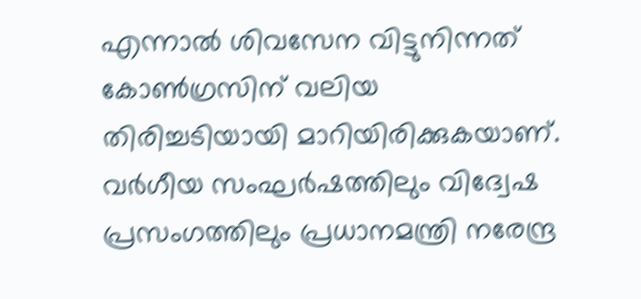എന്നാല്‍ ശിവസേന വിട്ടുനിന്നത് കോണ്‍ഗ്രസിന് വലിയ തിരിച്ചടിയായി മാറിയിരിക്കുകയാണ്. വര്‍ഗീയ സംഘര്‍ഷത്തിലും വിദ്വേഷ പ്രസംഗത്തിലും പ്രധാനമന്ത്രി നരേന്ദ്ര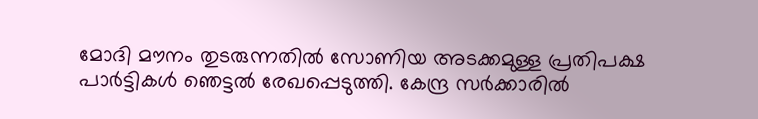മോദി മൗനം തുടരുന്നതില്‍ സോണിയ അടക്കമുള്ള പ്രതിപക്ഷ പാര്‍ട്ടികള്‍ ഞെട്ടല്‍ രേഖപ്പെടുത്തി. കേന്ദ്ര സര്‍ക്കാരില്‍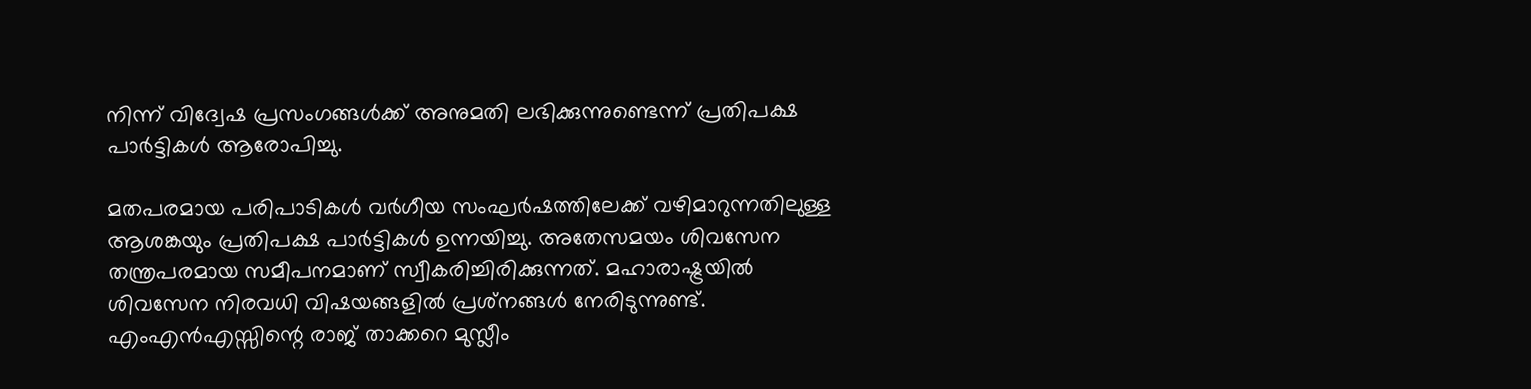നിന്ന് വിദ്വേഷ പ്രസംഗങ്ങള്‍ക്ക് അനുമതി ലഭിക്കുന്നുണ്ടെന്ന് പ്രതിപക്ഷ പാര്‍ട്ടികള്‍ ആരോപിച്ചു.

മതപരമായ പരിപാടികള്‍ വര്‍ഗീയ സംഘര്‍ഷത്തിലേക്ക് വഴിമാറുന്നതിലുള്ള ആശങ്കയും പ്രതിപക്ഷ പാര്‍ട്ടികള്‍ ഉന്നയിച്ചു. അതേസമയം ശിവസേന തന്ത്രപരമായ സമീപനമാണ് സ്വീകരിച്ചിരിക്കുന്നത്. മഹാരാഷ്ട്രയില്‍ ശിവസേന നിരവധി വിഷയങ്ങളില്‍ പ്രശ്‌നങ്ങള്‍ നേരിടുന്നുണ്ട്. എംഎന്‍എസ്സിന്റെ രാജ് താക്കറെ മുസ്ലീം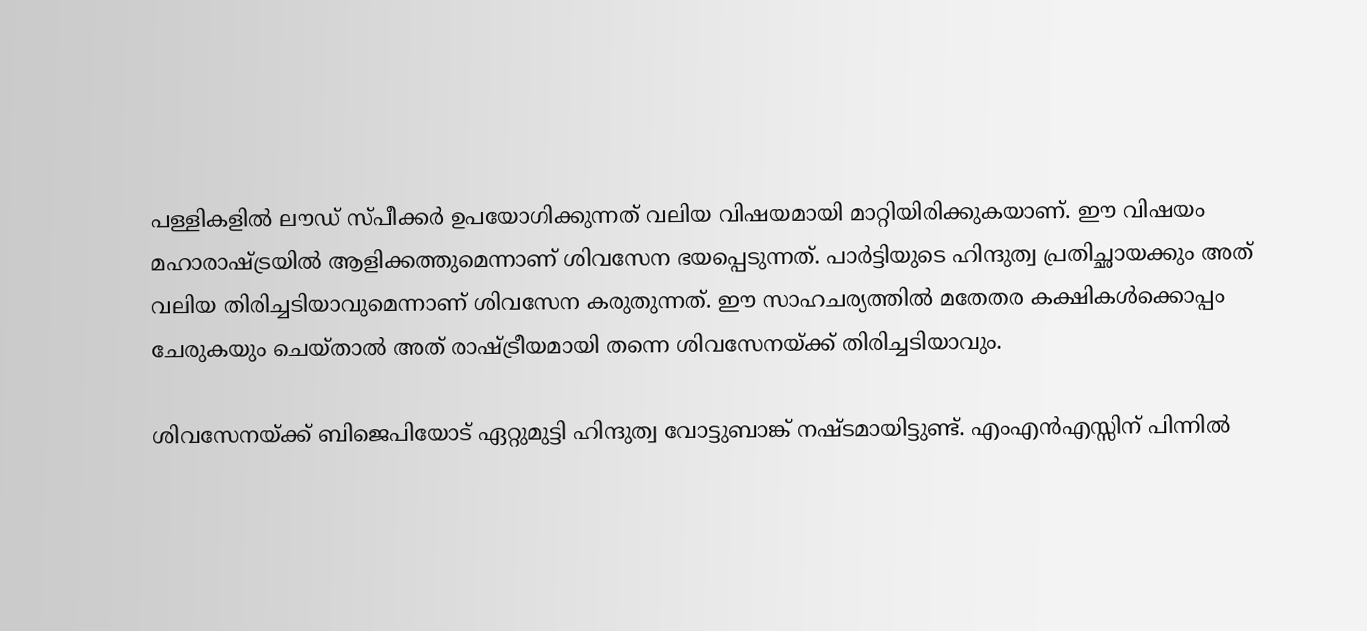പള്ളികളില്‍ ലൗഡ് സ്പീക്കര്‍ ഉപയോഗിക്കുന്നത് വലിയ വിഷയമായി മാറ്റിയിരിക്കുകയാണ്. ഈ വിഷയം മഹാരാഷ്ട്രയില്‍ ആളിക്കത്തുമെന്നാണ് ശിവസേന ഭയപ്പെടുന്നത്. പാര്‍ട്ടിയുടെ ഹിന്ദുത്വ പ്രതിച്ഛായക്കും അത് വലിയ തിരിച്ചടിയാവുമെന്നാണ് ശിവസേന കരുതുന്നത്. ഈ സാഹചര്യത്തില്‍ മതേതര കക്ഷികള്‍ക്കൊപ്പം ചേരുകയും ചെയ്താല്‍ അത് രാഷ്ട്രീയമായി തന്നെ ശിവസേനയ്ക്ക് തിരിച്ചടിയാവും.

ശിവസേനയ്ക്ക് ബിജെപിയോട് ഏറ്റുമുട്ടി ഹിന്ദുത്വ വോട്ടുബാങ്ക് നഷ്ടമായിട്ടുണ്ട്. എംഎന്‍എസ്സിന് പിന്നില്‍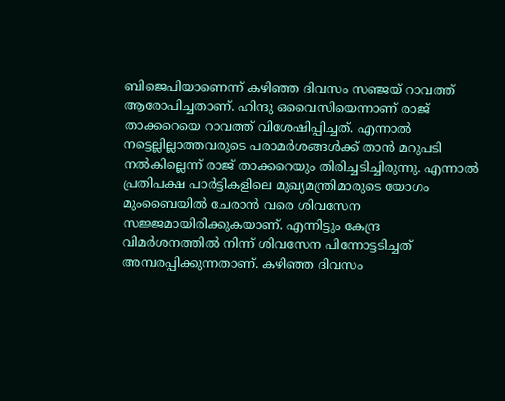ബിജെപിയാണെന്ന് കഴിഞ്ഞ ദിവസം സഞ്ജയ് റാവത്ത് ആരോപിച്ചതാണ്. ഹിന്ദു ഒവൈസിയെന്നാണ് രാജ് താക്കറെയെ റാവത്ത് വിശേഷിപ്പിച്ചത്. എന്നാല്‍ നട്ടെല്ലില്ലാത്തവരുടെ പരാമര്‍ശങ്ങള്‍ക്ക് താന്‍ മറുപടി നല്‍കില്ലെന്ന് രാജ് താക്കറെയും തിരിച്ചടിച്ചിരുന്നു. എന്നാല്‍ പ്രതിപക്ഷ പാര്‍ട്ടികളിലെ മുഖ്യമന്ത്രിമാരുടെ യോഗം മുംബൈയില്‍ ചേരാന്‍ വരെ ശിവസേന സജ്ജമായിരിക്കുകയാണ്. എന്നിട്ടും കേന്ദ്ര വിമര്‍ശനത്തില്‍ നിന്ന് ശിവസേന പിന്നോട്ടടിച്ചത് അമ്പരപ്പിക്കുന്നതാണ്. കഴിഞ്ഞ ദിവസം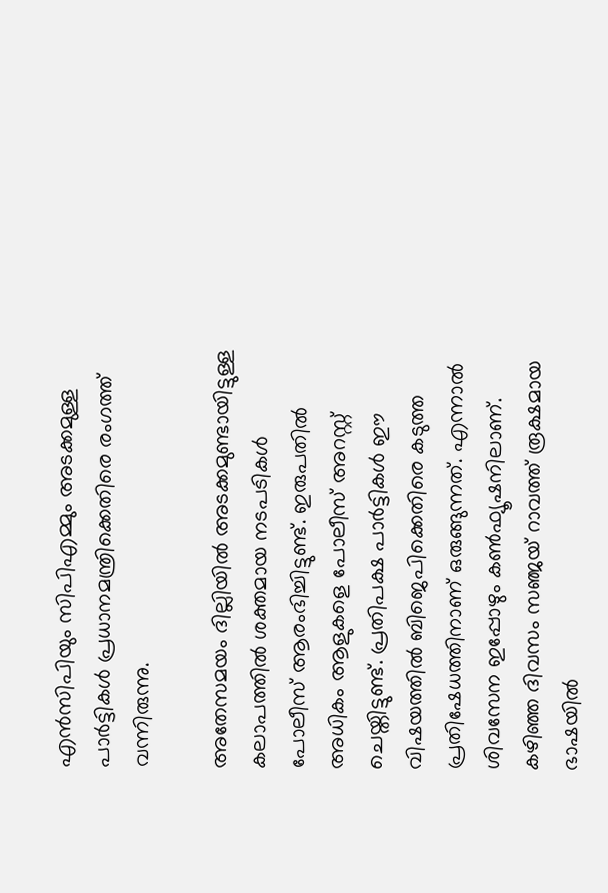എന്‍സിപിയും സിപിഎമ്മും അടക്കമുള്ള പാര്‍ട്ടികള്‍ പ്രധാനമന്ത്രിക്കെതിരെ രംഗത്ത് വന്നിരുന്നു.

അതേസമയം ദില്ലിയില്‍ അടക്കമുണ്ടായിട്ടുള്ള കലാപത്തില്‍ ശക്തമായ നടപടികള്‍ പോലീസ് ആരംഭിച്ചിട്ടുണ്ട്. ഇരുപതില്‍ അധികം ആളുകളെ പോലീസ് അറസ്റ്റ് ചെയ്തിട്ടുണ്ട്. പ്രതിപക്ഷ പാര്‍ട്ടികള്‍ ഈ വിഷയത്തില്‍ ബിജെപിക്കെതിരെ കടുത്ത പ്രതിഷേധത്തിനാണ് ഒരുങ്ങുന്നത്. എന്നാല്‍ ശിവസേന ഇപ്പോഴും കണ്‍ഫ്യൂഷനിലാണ്. കഴിഞ്ഞ ദിവസം സഞ്ജയ് റാവത്ത് രൂക്ഷമായ ഭാഷയില്‍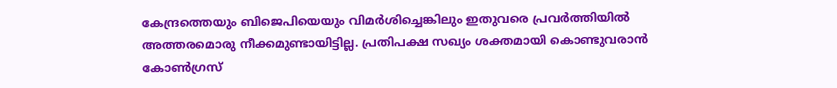കേന്ദ്രത്തെയും ബിജെപിയെയും വിമര്‍ശിച്ചെങ്കിലും ഇതുവരെ പ്രവര്‍ത്തിയില്‍ അത്തരമൊരു നീക്കമുണ്ടായിട്ടില്ല. പ്രതിപക്ഷ സഖ്യം ശക്തമായി കൊണ്ടുവരാന്‍ കോണ്‍ഗ്രസ്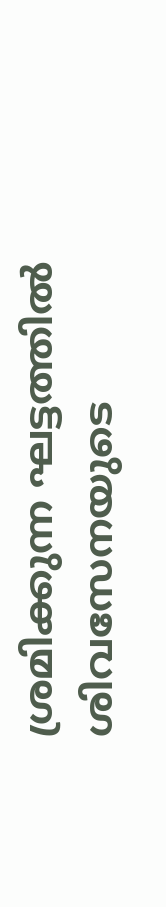ശ്രമിക്കുന്ന ഘട്ടത്തില്‍ ശിവസേനയുടെ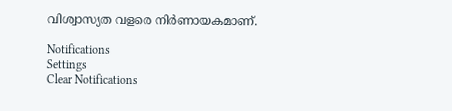വിശ്വാസ്യത വളരെ നിര്‍ണായകമാണ്.

Notifications
Settings
Clear Notifications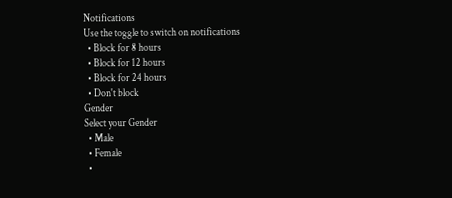Notifications
Use the toggle to switch on notifications
  • Block for 8 hours
  • Block for 12 hours
  • Block for 24 hours
  • Don't block
Gender
Select your Gender
  • Male
  • Female
  •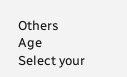Others
Age
Select your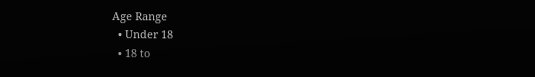Age Range
  • Under 18
  • 18 to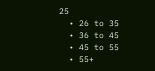25
  • 26 to 35
  • 36 to 45
  • 45 to 55
  • 55+